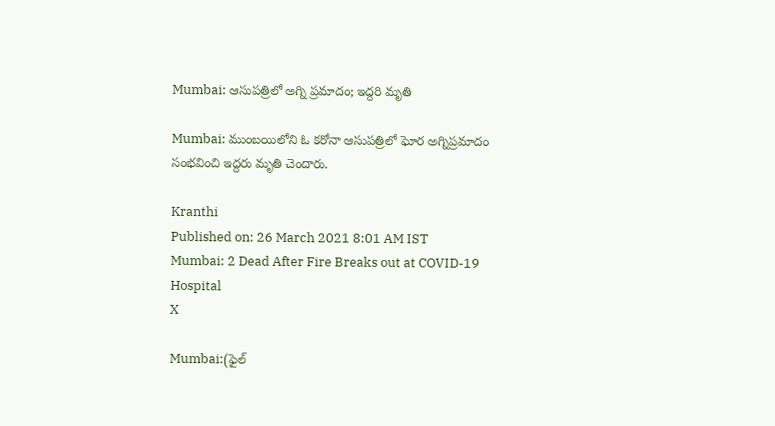Mumbai: ఆసుపత్రిలో అగ్ని ప్రమాదం; ఇద్దరి మృతి

Mumbai: ముంబయిలోని ఓ కరోనా ఆసుపత్రిలో ఘోర అగ్నిప్రమాదం సంభవించి ఇద్దరు మృతి చెందారు.

Kranthi
Published on: 26 March 2021 8:01 AM IST
Mumbai: 2 Dead After Fire Breaks out at COVID-19 Hospital
X

Mumbai:(ఫైల్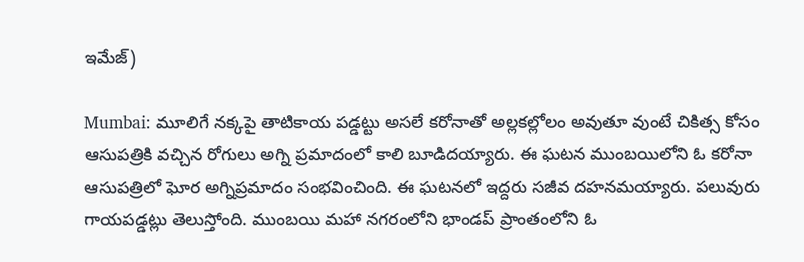ఇమేజ్)

Mumbai: మూలిగే నక్కపై తాటికాయ పడ్డట్టు అసలే కరోనాతో అల్లకల్లోలం అవుతూ వుంటే చికిత్స కోసం ఆసుపత్రికి వచ్చిన రోగులు అగ్ని ప్రమాదంలో కాలి బూడిదయ్యారు. ఈ ఘటన ముంబయిలోని ఓ కరోనా ఆసుపత్రిలో ఘోర అగ్నిప్రమాదం సంభవించింది. ఈ ఘటనలో ఇద్దరు సజీవ దహనమయ్యారు. పలువురు గాయపడ్డట్లు తెలుస్తోంది. ముంబయి మహా నగరంలోని భాండప్‌ ప్రాంతంలోని ఓ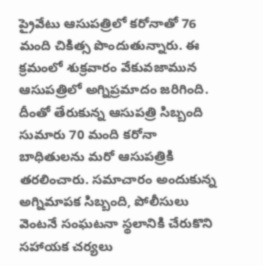ప్రైవేటు ఆసుపత్రిలో కరోనాతో 76 మంది చికిత్స పొందుతున్నారు. ఈ క్రమంలో శుక్రవారం వేకువజామున ఆసుపత్రిలో అగ్నిప్రమాదం జరిగింది. దీంతో తేరుకున్న ఆసుపత్రి సిబ్బంది సుమారు 70 మంది కరోనా బాధితులను మరో ఆసుపత్రికి తరలించారు. సమాచారం అందుకున్న అగ్నిమాపక సిబ్బంది, పోలీసులు వెంటనే సంఘటనా స్థలానికి చేరుకొని సహాయక చర్యలు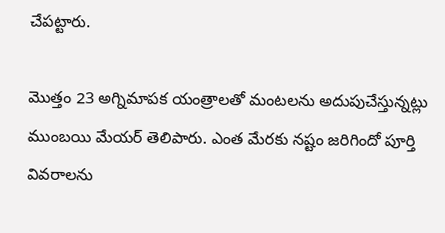చేపట్టారు.

మొత్తం 23 అగ్నిమాపక యంత్రాలతో మంటలను అదుపుచేస్తున్నట్లు ముంబయి మేయర్ తెలిపారు. ఎంత మేరకు నష్టం జరిగిందో పూర్తి వివరాలను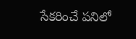సేకరించే పనిలో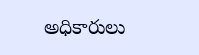అధికారులు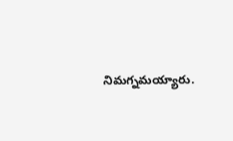నిమగ్నమయ్యారు.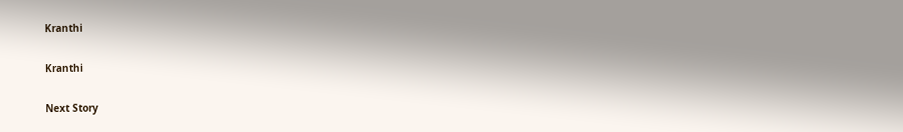Kranthi

Kranthi

Next Story